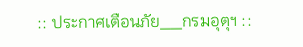:: ประกาศเตือนภัย__กรมอุตุฯ ::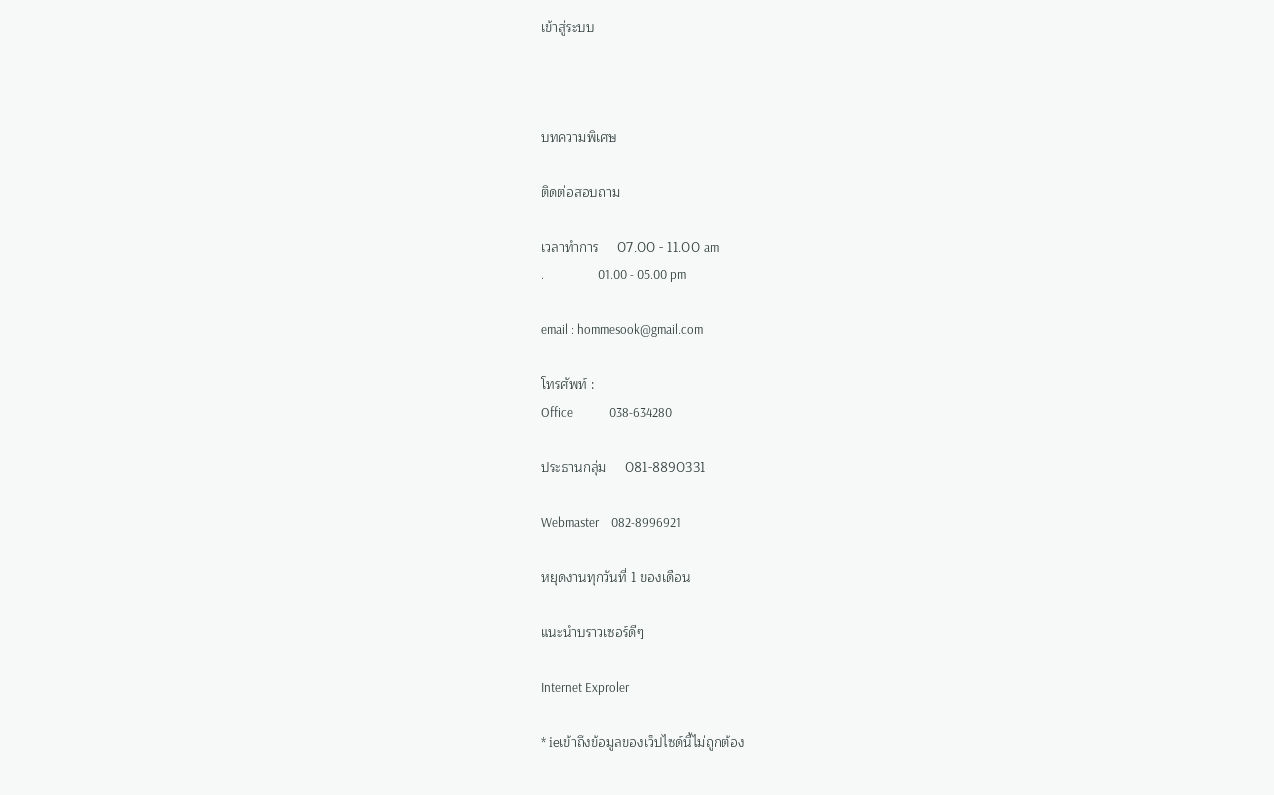เข้าสู่ระบบ



บทความพิเศษ

ติดต่อสอบถาม

เวลาทำการ     07.00 - 11.00 am
.                  01.00 - 05.00 pm

email : hommesook@gmail.com

โทรศัพท์ :
Office            038-634280

ประธานกลุ่ม     081-8890331

Webmaster    082-8996921

หยุดงานทุกวันที่ 1 ของเดือน

แนะนำบราวเซอร์ดีๆ

Internet Exproler

* ieเข้าถึงข้อมูลของเว็ปไซด์นี้ไม่ถูกต้อง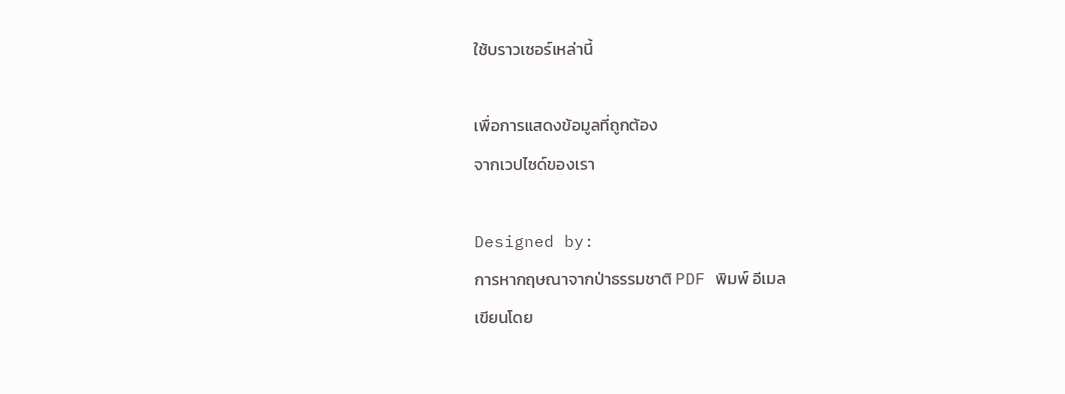ใช้บราวเซอร์เหล่านี้

เพื่อการแสดงข้อมูลที่ถูกต้อง
จากเวปไซด์ของเรา

Designed by:
การหากฤษณาจากป่าธรรมชาติ PDF พิมพ์ อีเมล
เขียนโดย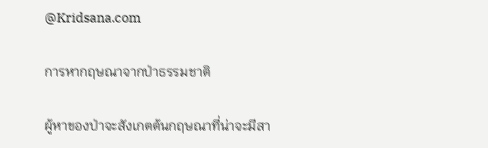@Kridsana.com

การหากฤษณาจากป่าธรรมชาติ

ผู้หาของป่าจะสังเกตต้นกฤษณาที่น่าจะมีสา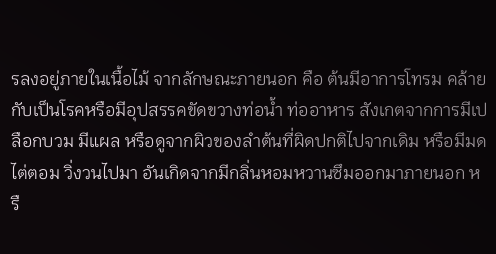รลงอยู่ภายในเนื้อไม้ จากลักษณะภายนอก คือ ต้นมีอาการโทรม คล้ายกับเป็นโรคหรือมีอุปสรรคขัดขวางท่อน้ำ ท่ออาหาร สังเกตจากการมีเปลือกบวม มีแผล หรือดูจากผิวของลำต้นที่ผิดปกติไปจากเดิม หรือมีมดไต่ตอม วิ่งวนไปมา อันเกิดจากมีกลิ่นหอมหวานซึมออกมาภายนอก หรื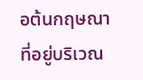อต้นกฤษณาที่อยู่บริเวณ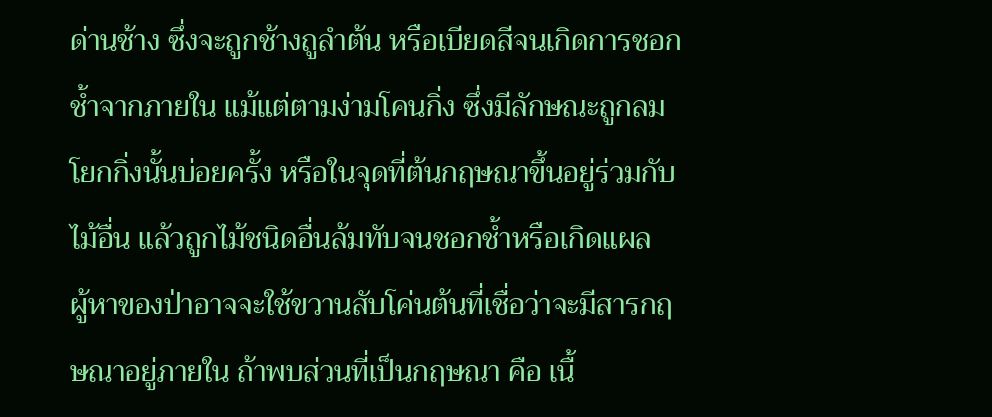ด่านช้าง ซึ่งจะถูกช้างถูลำต้น หรือเบียดสีจนเกิดการชอกช้ำจากภายใน แม้แต่ตามง่ามโคนกิ่ง ซึ่งมีลักษณะถูกลมโยกกิ่งนั้นบ่อยครั้ง หรือในจุดที่ต้นกฤษณาขึ้นอยู่ร่วมกับไม้อื่น แล้วถูกไม้ชนิดอื่นล้มทับจนชอกช้ำหรือเกิดแผล            ผู้หาของป่าอาจจะใช้ขวานสับโค่นต้นที่เชื่อว่าจะมีสารกฤษณาอยู่ภายใน ถ้าพบส่วนที่เป็นกฤษณา คือ เนื้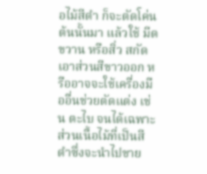อไม้สีดำ ก็จะตัดโค่นต้นนั้นมา แล้วใช้ มีด ขวาน หรือสิ่ว สกัดเอาส่วนสีขาวออก หรืออาจจะใช้เครื่องมืออื่นช่วยตัดแต่ง เช่น ตะไบ จนได้เฉพาะส่วนเนื้อไม้ที่เป็นสีดำซึ่งจะนำไปขาย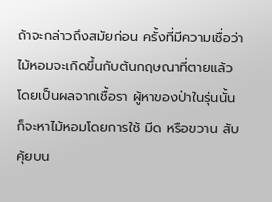ถ้าจะกล่าวถึงสมัยก่อน ครั้งที่มีความเชื่อว่าไม้หอมจะเกิดขึ้นกับต้นกฤษณาที่ตายแล้ว โดยเป็นผลจากเชื้อรา ผู้หาของป่าในรุ่นนั้น ก็จะหาไม้หอมโดยการใช้ มีด หรือขวาน สับคุ้ยบน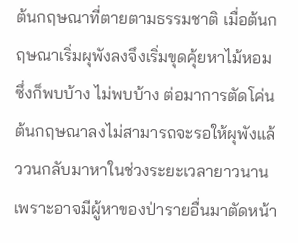ต้นกฤษณาที่ตายตามธรรมชาติ เมื่อต้นกฤษณาเริ่มผุพังลงจึงเริ่มขุดคุ้ยหาไม้หอม ซึ่งก็พบบ้าง ไม่พบบ้าง ต่อมาการตัดโค่นต้นกฤษณาลงไม่สามารถจะรอให้ผุพังแล้ววนกลับมาหาในช่วงระยะเวลายาวนาน เพราะอาจมีผู้หาของป่ารายอื่นมาตัดหน้า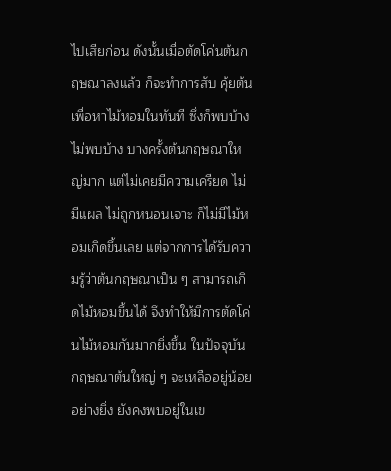ไปเสียก่อน ดังนั้นเมื่อตัดโค่นต้นกฤษณาลงแล้ว ก็จะทำการสับ คุ้ยต้นเพื่อหาไม้หอมในทันที ซึ่งก็พบบ้าง ไม่พบบ้าง บางครั้งต้นกฤษณาใหญ่มาก แต่ไม่เคยมีความเครียด ไม่มีแผล ไม่ถูกหนอนเจาะ ก็ไม่มีไม้หอมเกิดขึ้นเลย แต่จากการได้รับความรู้ว่าต้นกฤษณาเป็น ๆ สามารถเกิดไม้หอมขึ้นได้ จึงทำให้มีการตัดโค่นไม้หอมกันมากยิ่งขึ้น ในปัจจุบันกฤษณาต้นใหญ่ ๆ จะเหลืออยู่น้อยอย่างยิ่ง ยังคงพบอยู่ในเข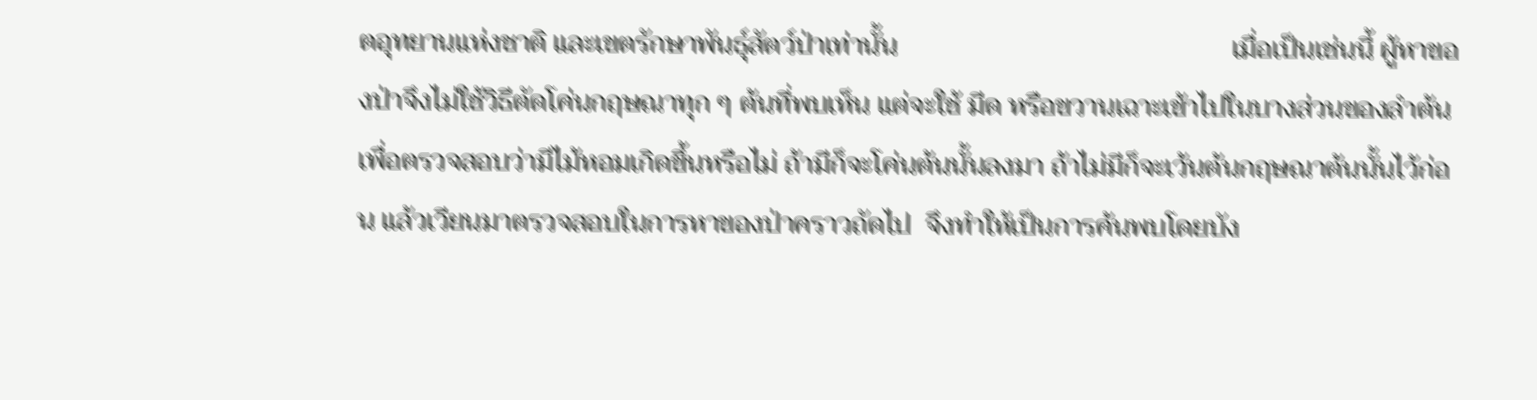ตอุทยานแห่งชาติ และเขตรักษาพันธุ์สัตว์ป่าเท่านั้น                                                เมื่อเป็นเช่นนี้ ผู้หาของป่าจึงไม่ใช้วิธีตัดโค่นกฤษณาทุก ๆ ต้นที่พบเห็น แต่จะใช้ มีด หรือขวานเฉาะเข้าไปในบางส่วนของลำต้น เพื่อตรวจสอบว่ามีไม้หอมเกิดขึ้นหรือไม่ ถ้ามีก็จะโค่นต้นนั้นลงมา ถ้าไม่มีก็จะเว้นต้นกฤษณาต้นนั้นไว้ก่อน แล้วเวียนมาตรวจสอบในการหาของป่าคราวถัดไป  จึงทำให้เป็นการค้นพบโดยบัง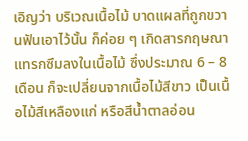เอิญว่า บริเวณเนื้อไม้ บาดแผลที่ถูกขวานฟันเอาไว้นั้น ก็ค่อย ๆ เกิดสารกฤษณาแทรกซึมลงในเนื้อไม้ ซึ่งประมาณ 6 – 8 เดือน ก็จะเปลี่ยนจากเนื้อไม้สีขาว เป็นเนื้อไม้สีเหลืองแก่ หรือสีน้ำตาลอ่อน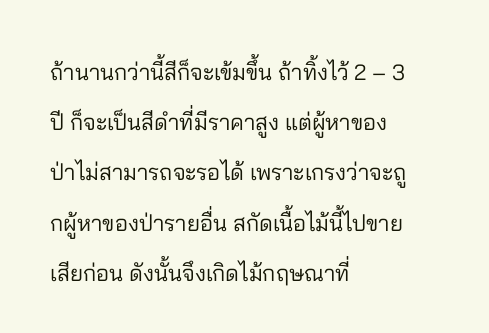ถ้านานกว่านี้สีก็จะเข้มขึ้น ถ้าทิ้งไว้ 2 – 3 ปี ก็จะเป็นสีดำที่มีราคาสูง แต่ผู้หาของป่าไม่สามารถจะรอได้ เพราะเกรงว่าจะถูกผู้หาของป่ารายอื่น สกัดเนื้อไม้นี้ไปขายเสียก่อน ดังนั้นจึงเกิดไม้กฤษณาที่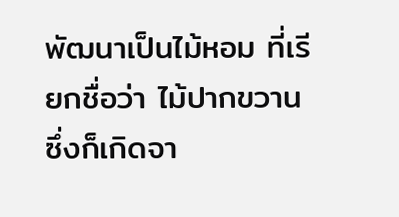พัฒนาเป็นไม้หอม ที่เรียกชื่อว่า ไม้ปากขวาน ซึ่งก็เกิดจา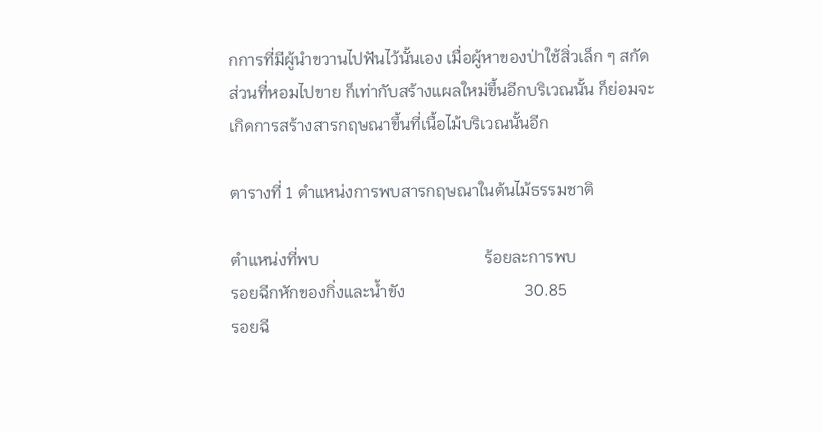กการที่มีผู้นำขวานไปฟันไว้นั้นเอง เมื่อผู้หาของป่าใช้สิ่วเล็ก ๆ สกัดส่วนที่หอมไปขาย ก็เท่ากับสร้างแผลใหม่ขึ้นอีกบริเวณนั้น ก็ย่อมจะเกิดการสร้างสารกฤษณาขึ้นที่เนื้อไม้บริเวณนั้นอีก

ตารางที่ 1 ตำแหน่งการพบสารกฤษณาในต้นไม้ธรรมชาติ

ตำแหน่งที่พบ                                        ร้อยละการพบ
รอยฉีกหักของกิ่งและน้ำขัง                             30.85
รอยฉี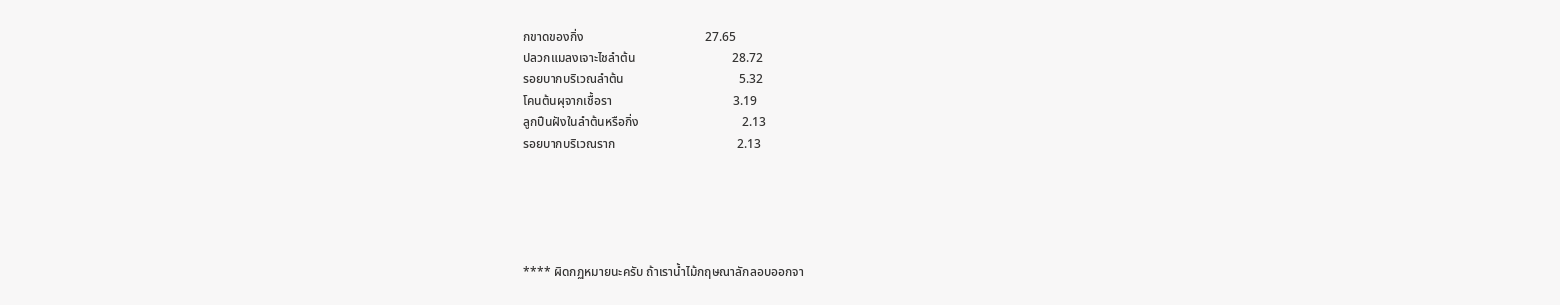กขาดของกิ่ง                                       27.65
ปลวกแมลงเจาะไชลำต้น                               28.72
รอยบากบริเวณลำต้น                                     5.32
โคนต้นผุจากเชื้อรา                                       3.19
ลูกปืนฝังในลำต้นหรือกิ่ง                                 2.13
รอยบากบริเวณราก                                       2.13





**** ผิดกฏหมายนะครับ ถ้าเราน้ำไม้กฤษณาลักลอบออกจา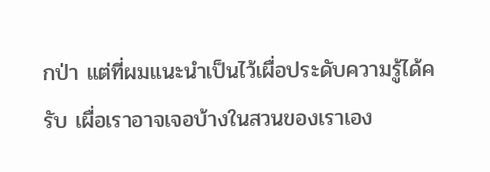กป่า แต่ที่ผมแนะนำเป็นไว้เผื่อประดับความรู้ได้ครับ เผื่อเราอาจเจอบ้างในสวนของเราเอง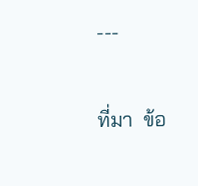---

ที่มา  ข้อ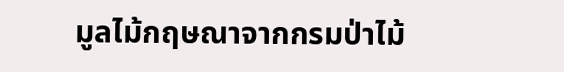มูลไม้กฤษณาจากกรมป่าไม้